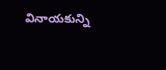వినాయకున్ని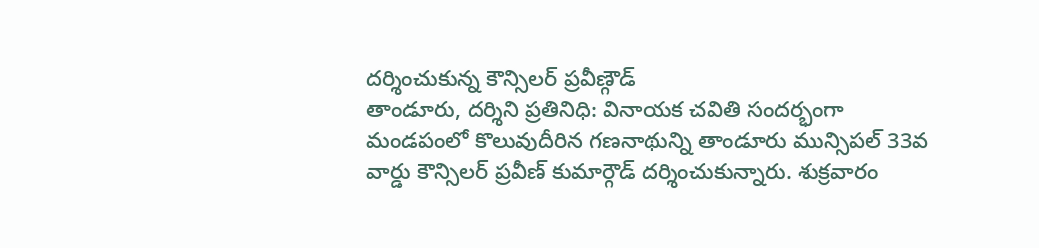దర్శించుకున్న కౌన్సిలర్ ప్రవీణ్గౌడ్
తాండూరు, దర్శిని ప్రతినిధి: వినాయక చవితి సందర్భంగా మండపంలో కొలువుదీరిన గణనాథున్ని తాండూరు మున్సిపల్ 33వ వార్డు కౌన్సిలర్ ప్రవీణ్ కుమార్గౌడ్ దర్శించుకున్నారు. శుక్రవారం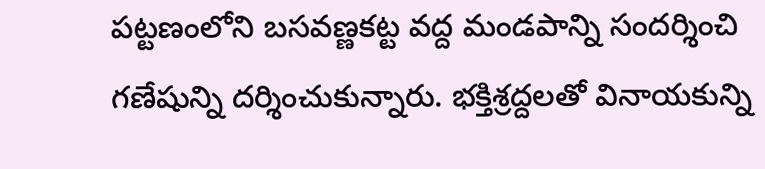పట్టణంలోని బసవణ్ణకట్ట వద్ద మండపాన్ని సందర్శించి గణేషున్ని దర్శించుకున్నారు. భక్తిశ్రద్దలతో వినాయకున్ని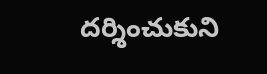దర్శించుకుని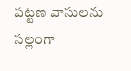పట్టణ వాసులను సల్లంగా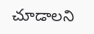చూడాలని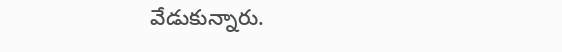వేడుకున్నారు.